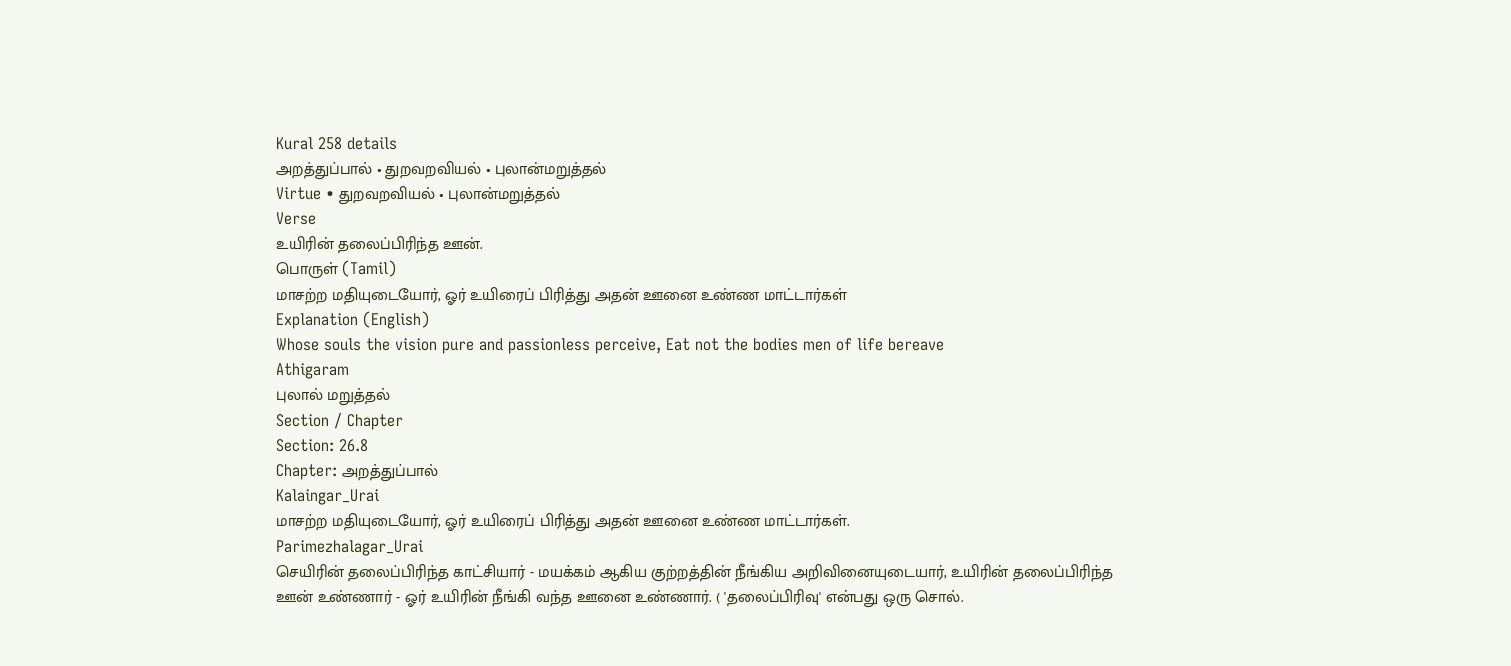Kural 258 details
அறத்துப்பால் • துறவறவியல் • புலான்மறுத்தல்
Virtue • துறவறவியல் • புலான்மறுத்தல்
Verse
உயிரின் தலைப்பிரிந்த ஊன்.
பொருள் (Tamil)
மாசற்ற மதியுடையோர், ஓர் உயிரைப் பிரித்து அதன் ஊனை உண்ண மாட்டார்கள்
Explanation (English)
Whose souls the vision pure and passionless perceive, Eat not the bodies men of life bereave
Athigaram
புலால் மறுத்தல்
Section / Chapter
Section: 26.8
Chapter: அறத்துப்பால்
Kalaingar_Urai
மாசற்ற மதியுடையோர், ஓர் உயிரைப் பிரித்து அதன் ஊனை உண்ண மாட்டார்கள்.
Parimezhalagar_Urai
செயிரின் தலைப்பிரிந்த காட்சியார் - மயக்கம் ஆகிய குற்றத்தின் நீங்கிய அறிவினையுடையார், உயிரின் தலைப்பிரிந்த ஊன் உண்ணார் - ஓர் உயிரின் நீங்கி வந்த ஊனை உண்ணார். ( 'தலைப்பிரிவு' என்பது ஒரு சொல்.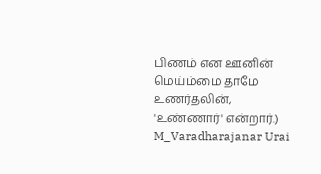பிணம் என ஊனின் மெய்ம்மை தாமே உணர்தலின், 'உண்ணார்' என்றார்.)
M_Varadharajanar Urai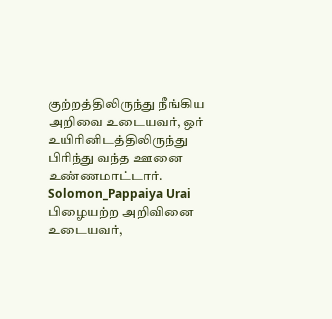குற்றத்திலிருந்து நீங்கிய அறிவை உடையவர், ஒர் உயிரினிடத்திலிருந்து பிரிந்து வந்த ஊனை உண்ணமாட்டார்.
Solomon_Pappaiya Urai
பிழையற்ற அறிவினை உடையவர்,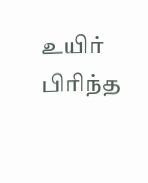உயிர் பிரிந்த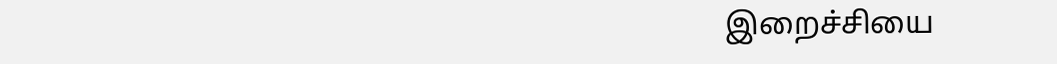இறைச்சியை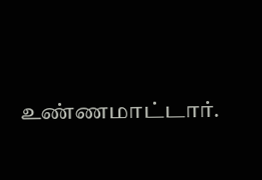உண்ணமாட்டார்.